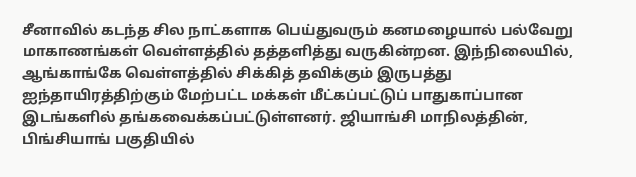சீனாவில் கடந்த சில நாட்களாக பெய்துவரும் கனமழையால் பல்வேறு மாகாணங்கள் வெள்ளத்தில் தத்தளித்து வருகின்றன. இந்நிலையில், ஆங்காங்கே வெள்ளத்தில் சிக்கித் தவிக்கும் இருபத்து ஐந்தாயிரத்திற்கும் மேற்பட்ட மக்கள் மீட்கப்பட்டுப் பாதுகாப்பான இடங்களில் தங்கவைக்கப்பட்டுள்ளனர். ஜியாங்சி மாநிலத்தின், பிங்சியாங் பகுதியில்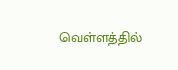வெள்ளத்தில்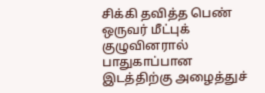சிக்கி தவித்த பெண் ஒருவர் மீட்புக் குழுவினரால் பாதுகாப்பான இடத்திற்கு அழைத்துச்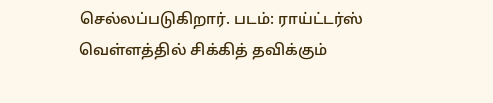செல்லப்படுகிறார். படம்: ராய்ட்டர்ஸ்
வெள்ளத்தில் சிக்கித் தவிக்கும்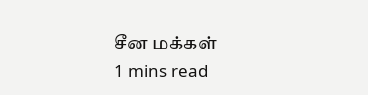சீன மக்கள்
1 mins read